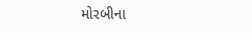મોરબીના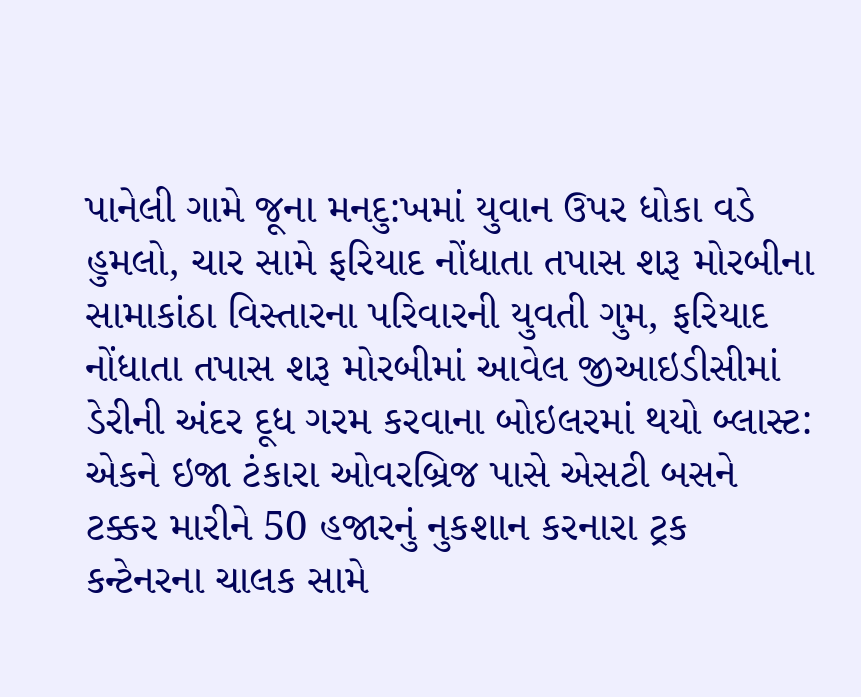પાનેલી ગામે જૂના મનદુ:ખમાં યુવાન ઉપર ધોકા વડે હુમલો, ચાર સામે ફરિયાદ નોંધાતા તપાસ શરૂ મોરબીના સામાકાંઠા વિસ્તારના પરિવારની યુવતી ગુમ, ફરિયાદ નોંધાતા તપાસ શરૂ મોરબીમાં આવેલ જીઆઇડીસીમાં ડેરીની અંદર દૂધ ગરમ કરવાના બોઇલરમાં થયો બ્લાસ્ટ: એકને ઇજા ટંકારા ઓવરબ્રિજ પાસે એસટી બસને ટક્કર મારીને 50 હજારનું નુકશાન કરનારા ટ્રક કન્ટેનરના ચાલક સામે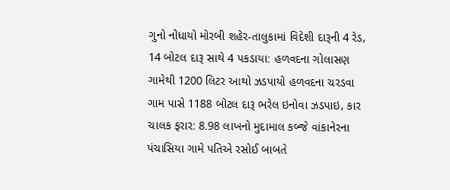ગુનો નોંધાયો મોરબી શહેર-તાલુકામાં વિદેશી દારૂની 4 રેડ, 14 બોટલ દારૂ સાથે 4 પકડાયા: હળવદના ગોલાસણ ગામેથી 1200 લિટર આથો ઝડપાયો હળવદના ચરડવા ગામ પાસે 1188 બોટલ દારૂ ભરેલ ઇનોવા ઝડપાઇ, કાર ચાલક ફરાર: 8.98 લાખનો મુદામાલ કબ્જે વાંકાનેરના પંચાસિયા ગામે પતિએ રસોઈ બાબતે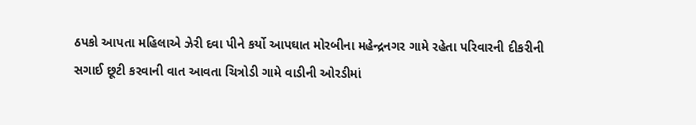ઠપકો આપતા મહિલાએ ઝેરી દવા પીને કર્યો આપઘાત મોરબીના મહેન્દ્રનગર ગામે રહેતા પરિવારની દીકરીની સગાઈ છૂટી કરવાની વાત આવતા ચિત્રોડી ગામે વાડીની ઓરડીમાં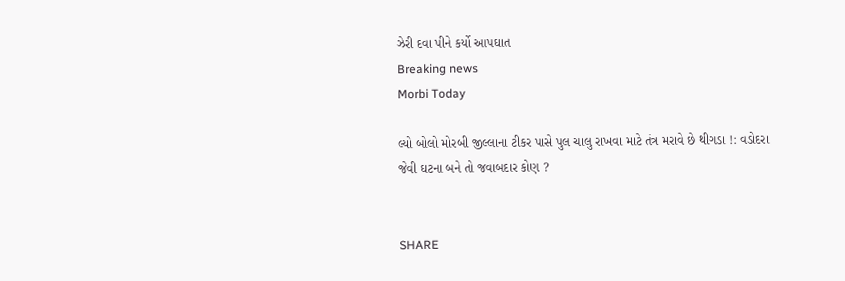ઝેરી દવા પીને કર્યો આપઘાત
Breaking news
Morbi Today

લ્યો બોલો મોરબી જીલ્લાના ટીકર પાસે પુલ ચાલુ રાખવા માટે તંત્ર મરાવે છે થીગડા !: વડોદરા જેવી ઘટના બને તો જવાબદાર કોણ ?


SHARE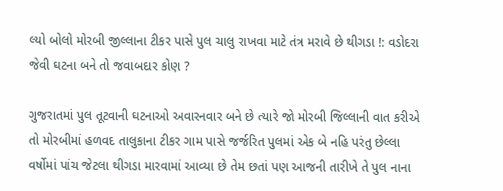લ્યો બોલો મોરબી જીલ્લાના ટીકર પાસે પુલ ચાલુ રાખવા માટે તંત્ર મરાવે છે થીગડા !: વડોદરા જેવી ઘટના બને તો જવાબદાર કોણ ?

ગુજરાતમાં પુલ તૂટવાની ઘટનાઓ અવારનવાર બને છે ત્યારે જો મોરબી જિલ્લાની વાત કરીએ તો મોરબીમાં હળવદ તાલુકાના ટીકર ગામ પાસે જર્જરિત પુલમાં એક બે નહિ પરંતુ છેલ્લા વર્ષોમાં પાંચ જેટલા થીગડા મારવામાં આવ્યા છે તેમ છતાં પણ આજની તારીખે તે પુલ નાના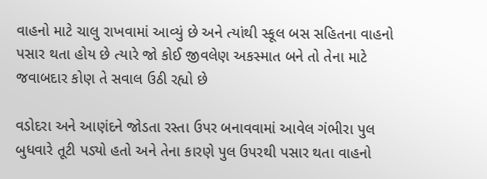વાહનો માટે ચાલુ રાખવામાં આવ્યું છે અને ત્યાંથી સ્કૂલ બસ સહિતના વાહનો પસાર થતા હોય છે ત્યારે જો કોઈ જીવલેણ અકસ્માત બને તો તેના માટે જવાબદાર કોણ તે સવાલ ઉઠી રહ્યો છે

વડોદરા અને આણંદને જોડતા રસ્તા ઉપર બનાવવામાં આવેલ ગંભીરા પુલ બુધવારે તૂટી પડ્યો હતો અને તેના કારણે પુલ ઉપરથી પસાર થતા વાહનો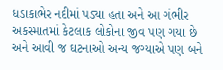ધડાકાભેર નદીમાં પડ્યા હતા અને આ ગંભીર અકસ્માતમાં કેટલાક લોકોના જીવ પણ ગયા છે અને આવી જ ઘટનાઓ અન્ય જગ્યાએ પણ બને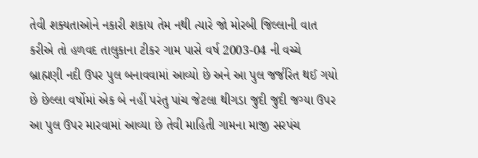તેવી શક્યતાઓને નકારી શકાય તેમ નથી ત્યારે જો મોરબી જિલ્લાની વાત કરીએ તો હળવદ તાલુકાના ટીકર ગામ પાસે વર્ષ 2003-04 ની વચ્ચે બ્રાહ્મણી નદી ઉપર પુલ બનાવવામાં આવ્યો છે અને આ પુલ જર્જરિત થઈ ગયો છે છેલ્લા વર્ષોમાં એક બે નહીં પરંતુ પાંચ જેટલા થીગડા જુદી જુદી જગ્યા ઉપર આ પુલ ઉપર મારવામાં આવ્યા છે તેવી માહિતી ગામના માજી સરપંચ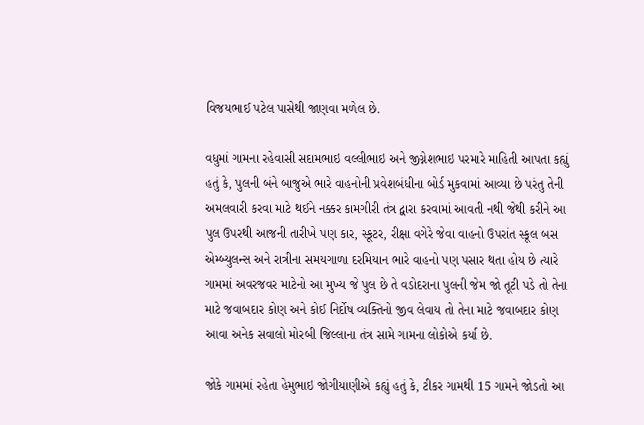વિજયભાઈ પટેલ પાસેથી જાણવા મળેલ છે.

વધુમાં ગામના રહેવાસી સદામભાઇ વલ્લીભાઇ અને જીગ્નેશભાઇ પરમારે માહિતી આપતા કહ્યું હતું કે, પુલની બંને બાજુએ ભારે વાહનોની પ્રવેશબંધીના બોર્ડ મુકવામાં આવ્યા છે પરંતુ તેની અમલવારી કરવા માટે થઈને નક્કર કામગીરી તંત્ર દ્વારા કરવામાં આવતી નથી જેથી કરીને આ પુલ ઉપરથી આજની તારીખે પણ કાર, સ્કૂટર, રીક્ષા વગેરે જેવા વાહનો ઉપરાંત સ્કૂલ બસ એમ્બ્યુલન્સ અને રાત્રીના સમયગાળા દરમિયાન ભારે વાહનો પણ પસાર થતા હોય છે ત્યારે ગામમાં અવરજવર માટેનો આ મુખ્ય જે પુલ છે તે વડોદરાના પુલની જેમ જો તૂટી પડે તો તેના માટે જવાબદાર કોણ અને કોઈ નિર્દોષ વ્યક્તિનો જીવ લેવાય તો તેના માટે જવાબદાર કોણ આવા અનેક સવાલો મોરબી જિલ્લાના તંત્ર સામે ગામના લોકોએ કર્યા છે.

જોકે ગામમાં રહેતા હેમુભાઇ જોગીયાણીએ કહ્યું હતું કે, ટીકર ગામથી 15 ગામને જોડતો આ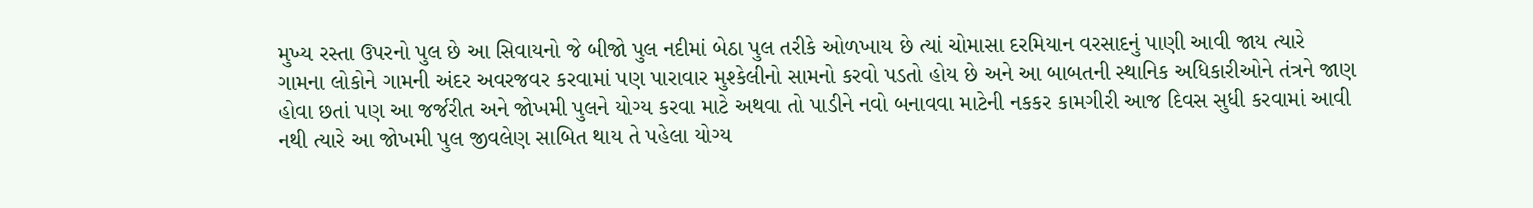મુખ્ય રસ્તા ઉપરનો પુલ છે આ સિવાયનો જે બીજો પુલ નદીમાં બેઠા પુલ તરીકે ઓળખાય છે ત્યાં ચોમાસા દરમિયાન વરસાદનું પાણી આવી જાય ત્યારે ગામના લોકોને ગામની અંદર અવરજવર કરવામાં પણ પારાવાર મુશ્કેલીનો સામનો કરવો પડતો હોય છે અને આ બાબતની સ્થાનિક અધિકારીઓને તંત્રને જાણ હોવા છતાં પણ આ જર્જરીત અને જોખમી પુલને યોગ્ય કરવા માટે અથવા તો પાડીને નવો બનાવવા માટેની નકકર કામગીરી આજ દિવસ સુધી કરવામાં આવી નથી ત્યારે આ જોખમી પુલ જીવલેણ સાબિત થાય તે પહેલા યોગ્ય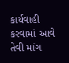કાર્યવાહી કરવામાં આવે તેવી માંગ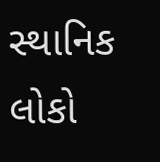સ્થાનિક લોકો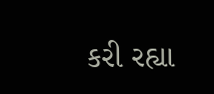કરી રહ્યા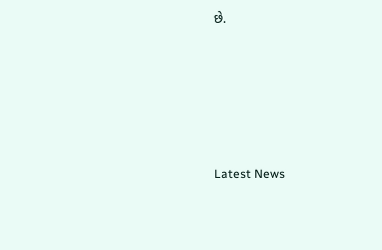છે.






Latest News